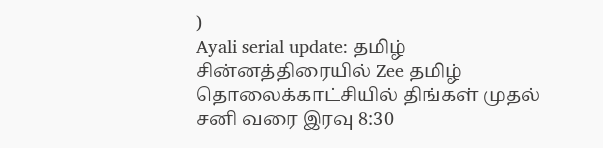)
Ayali serial update: தமிழ் சின்னத்திரையில் Zee தமிழ் தொலைக்காட்சியில் திங்கள் முதல் சனி வரை இரவு 8:30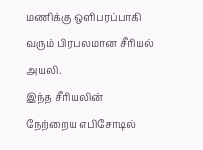மணிக்கு ஒளிபரப்பாகி வரும் பிரபலமான சீரியல் அயலி.
இந்த சீரியலின் நேற்றைய எபிசோடில்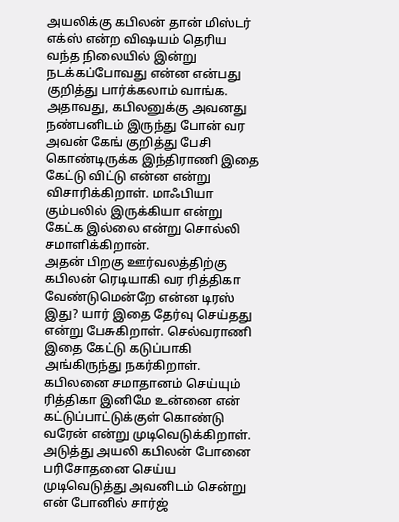அயலிக்கு கபிலன் தான் மிஸ்டர் எக்ஸ் என்ற விஷயம் தெரிய வந்த நிலையில் இன்று நடக்கப்போவது என்ன என்பது குறித்து பார்க்கலாம் வாங்க.
அதாவது, கபிலனுக்கு அவனது நண்பனிடம் இருந்து போன் வர அவன் கேங் குறித்து பேசி கொண்டிருக்க இந்திராணி இதை கேட்டு விட்டு என்ன என்று விசாரிக்கிறாள். மாஃபியா கும்பலில் இருக்கியா என்று கேட்க இல்லை என்று சொல்லி சமாளிக்கிறான்.
அதன் பிறகு ஊர்வலத்திற்கு கபிலன் ரெடியாகி வர ரித்திகா வேண்டுமென்றே என்ன டிரஸ் இது? யார் இதை தேர்வு செய்தது என்று பேசுகிறாள். செல்வராணி இதை கேட்டு கடுப்பாகி அங்கிருந்து நகர்கிறாள். கபிலனை சமாதானம் செய்யும் ரித்திகா இனிமே உன்னை என் கட்டுப்பாட்டுக்குள் கொண்டு வரேன் என்று முடிவெடுக்கிறாள்.
அடுத்து அயலி கபிலன் போனை பரிசோதனை செய்ய முடிவெடுத்து அவனிடம் சென்று என் போனில் சார்ஜ்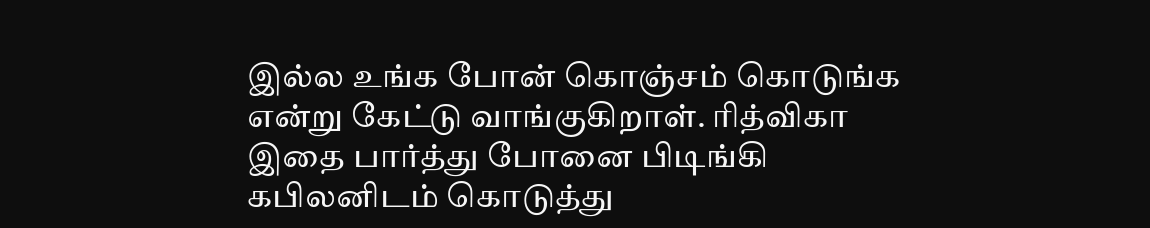இல்ல உங்க போன் கொஞ்சம் கொடுங்க என்று கேட்டு வாங்குகிறாள். ரித்விகா இதை பார்த்து போனை பிடிங்கி கபிலனிடம் கொடுத்து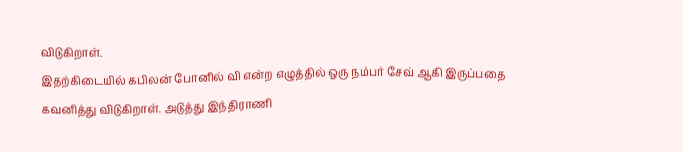விடுகிறாள்.
இதற்கிடையில் கபிலன் போனில் வி என்ற எழுத்தில் ஒரு நம்பர் சேவ் ஆகி இருப்பதை கவனித்து விடுகிறாள். அடுத்து இந்திராணி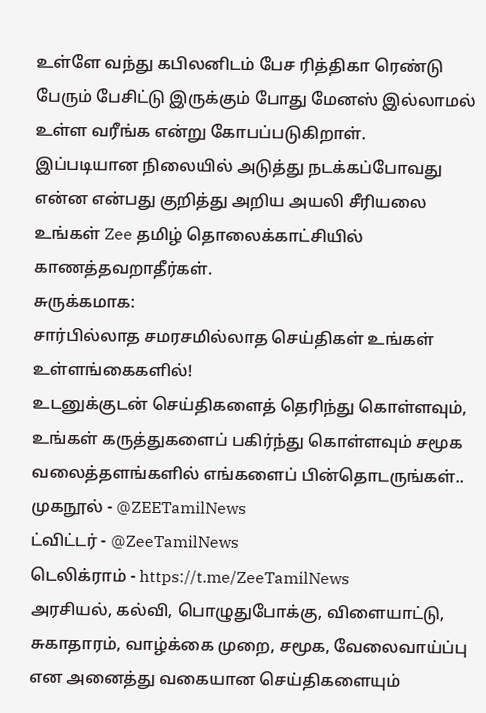உள்ளே வந்து கபிலனிடம் பேச ரித்திகா ரெண்டு பேரும் பேசிட்டு இருக்கும் போது மேனஸ் இல்லாமல் உள்ள வரீங்க என்று கோபப்படுகிறாள்.
இப்படியான நிலையில் அடுத்து நடக்கப்போவது என்ன என்பது குறித்து அறிய அயலி சீரியலை உங்கள் Zee தமிழ் தொலைக்காட்சியில் காணத்தவறாதீர்கள்.
சுருக்கமாக:
சார்பில்லாத சமரசமில்லாத செய்திகள் உங்கள் உள்ளங்கைகளில்!
உடனுக்குடன் செய்திகளைத் தெரிந்து கொள்ளவும், உங்கள் கருத்துகளைப் பகிர்ந்து கொள்ளவும் சமூக வலைத்தளங்களில் எங்களைப் பின்தொடருங்கள்..
முகநூல் - @ZEETamilNews
ட்விட்டர் - @ZeeTamilNews
டெலிக்ராம் - https://t.me/ZeeTamilNews
அரசியல், கல்வி, பொழுதுபோக்கு, விளையாட்டு, சுகாதாரம், வாழ்க்கை முறை, சமூக, வேலைவாய்ப்பு என அனைத்து வகையான செய்திகளையும்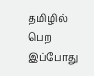தமிழில் பெற இப்போது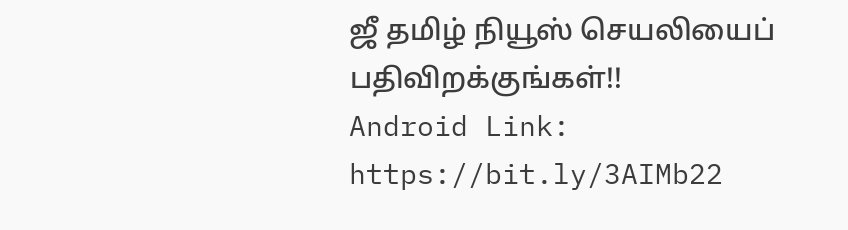ஜீ தமிழ் நியூஸ் செயலியைப் பதிவிறக்குங்கள்!!
Android Link: https://bit.ly/3AIMb22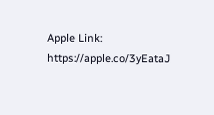Apple Link: https://apple.co/3yEataJ